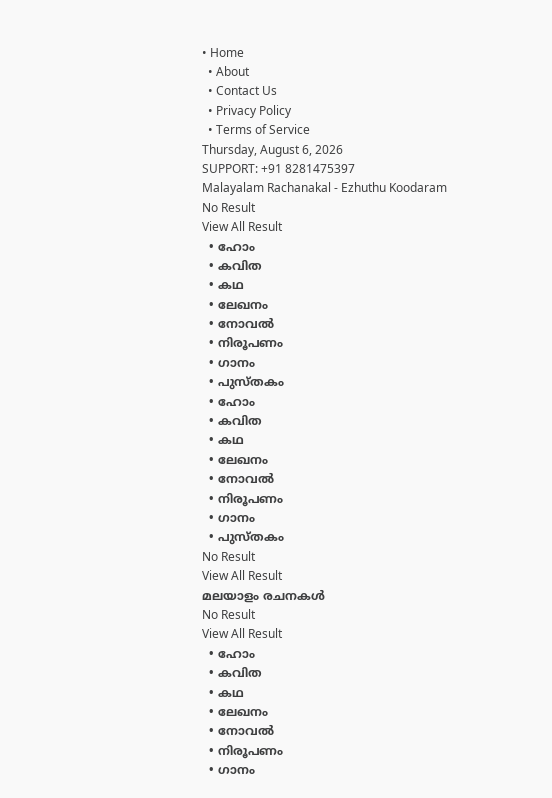• Home
  • About
  • Contact Us
  • Privacy Policy
  • Terms of Service
Thursday, August 6, 2026
SUPPORT: +91 8281475397
Malayalam Rachanakal - Ezhuthu Koodaram
No Result
View All Result
  • ഹോം
  • കവിത
  • കഥ
  • ലേഖനം
  • നോവൽ
  • നിരൂപണം
  • ഗാനം
  • പുസ്തകം
  • ഹോം
  • കവിത
  • കഥ
  • ലേഖനം
  • നോവൽ
  • നിരൂപണം
  • ഗാനം
  • പുസ്തകം
No Result
View All Result
മലയാളം രചനകൾ
No Result
View All Result
  • ഹോം
  • കവിത
  • കഥ
  • ലേഖനം
  • നോവൽ
  • നിരൂപണം
  • ഗാനം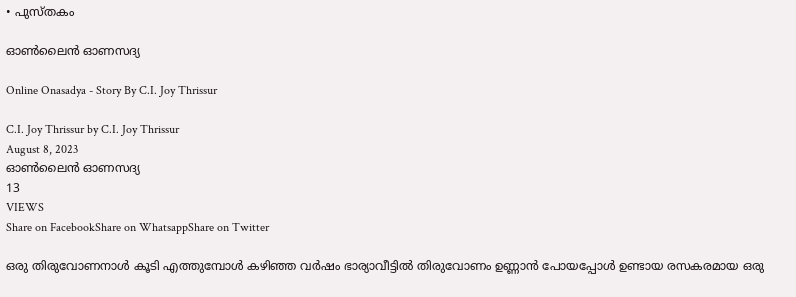• പുസ്തകം

ഓൺലൈൻ ഓണസദ്യ

Online Onasadya - Story By C.I. Joy Thrissur

C.I. Joy Thrissur by C.I. Joy Thrissur
August 8, 2023
ഓൺലൈൻ ഓണസദ്യ
13
VIEWS
Share on FacebookShare on WhatsappShare on Twitter

ഒരു തിരുവോണനാൾ കൂടി എത്തുമ്പോൾ കഴിഞ്ഞ വർഷം ഭാര്യാവീട്ടിൽ തിരുവോണം ഉണ്ണാൻ പോയപ്പോൾ ഉണ്ടായ രസകരമായ ഒരു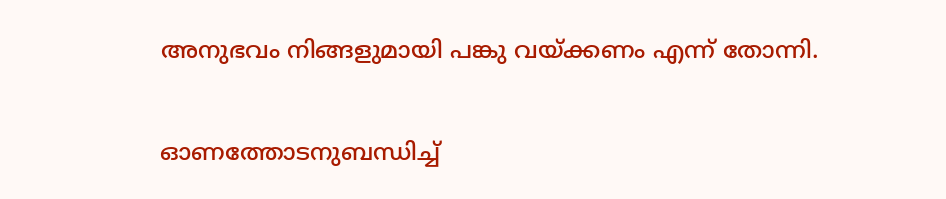അനുഭവം നിങ്ങളുമായി പങ്കു വയ്ക്കണം എന്ന് തോന്നി.

ഓണത്തോടനുബന്ധിച്ച്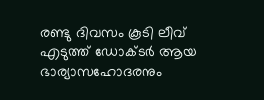രണ്ടു ദിവസം കൂടി ലീവ് എടുത്ത് ഡോക്ടർ ആയ ഭാര്യാസഹോദരനും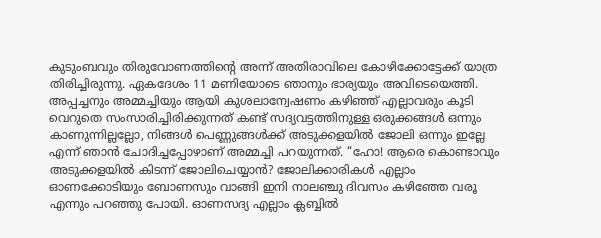കുടുംബവും തിരുവോണത്തിൻ്റെ അന്ന് അതിരാവിലെ കോഴിക്കോട്ടേക്ക് യാത്ര തിരിച്ചിരുന്നു. ഏകദേശം 11 മണിയോടെ ഞാനും ഭാര്യയും അവിടെയെത്തി. അപ്പച്ചനും അമ്മച്ചിയും ആയി കുശലാന്വേഷണം കഴിഞ്ഞ് എല്ലാവരും കൂടി വെറുതെ സംസാരിച്ചിരിക്കുന്നത് കണ്ട് സദ്യവട്ടത്തിനുള്ള ഒരുക്കങ്ങൾ ഒന്നും കാണുന്നില്ലല്ലോ, നിങ്ങൾ പെണ്ണുങ്ങൾക്ക് അടുക്കളയിൽ ജോലി ഒന്നും ഇല്ലേ എന്ന് ഞാൻ ചോദിച്ചപ്പോഴാണ് അമ്മച്ചി പറയുന്നത്. “ഹോ! ആരെ കൊണ്ടാവും അടുക്കളയിൽ കിടന്ന് ജോലിചെയ്യാൻ? ജോലിക്കാരികൾ എല്ലാം ഓണക്കോടിയും ബോണസും വാങ്ങി ഇനി നാലഞ്ചു ദിവസം കഴിഞ്ഞേ വരൂ എന്നും പറഞ്ഞു പോയി. ഓണസദ്യ എല്ലാം ക്ലബ്ബിൽ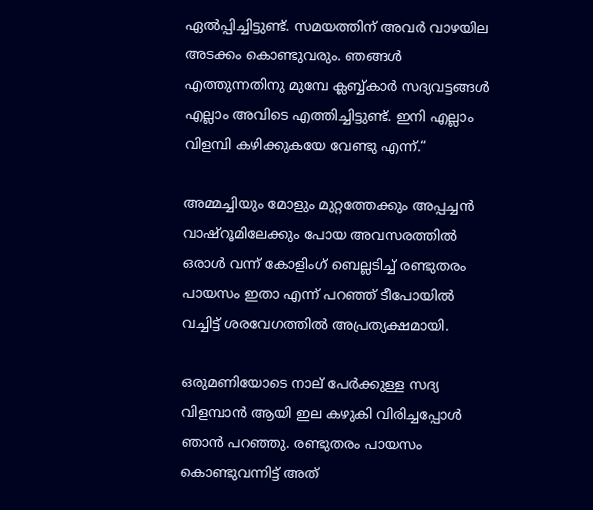ഏൽപ്പിച്ചിട്ടുണ്ട്. സമയത്തിന് അവർ വാഴയില അടക്കം കൊണ്ടുവരും. ഞങ്ങൾ എത്തുന്നതിനു മുമ്പേ ക്ലബ്ബ്കാർ സദ്യവട്ടങ്ങൾ എല്ലാം അവിടെ എത്തിച്ചിട്ടുണ്ട്. ഇനി എല്ലാം വിളമ്പി കഴിക്കുകയേ വേണ്ടു എന്ന്.“

അമ്മച്ചിയും മോളും മുറ്റത്തേക്കും അപ്പച്ചൻ വാഷ്റൂമിലേക്കും പോയ അവസരത്തിൽ ഒരാൾ വന്ന് കോളിംഗ് ബെല്ലടിച്ച് രണ്ടുതരം പായസം ഇതാ എന്ന് പറഞ്ഞ് ടീപോയിൽ വച്ചിട്ട് ശരവേഗത്തിൽ അപ്രത്യക്ഷമായി.

ഒരുമണിയോടെ നാല് പേർക്കുള്ള സദ്യ വിളമ്പാൻ ആയി ഇല കഴുകി വിരിച്ചപ്പോൾ ഞാൻ പറഞ്ഞു. രണ്ടുതരം പായസം കൊണ്ടുവന്നിട്ട് അത്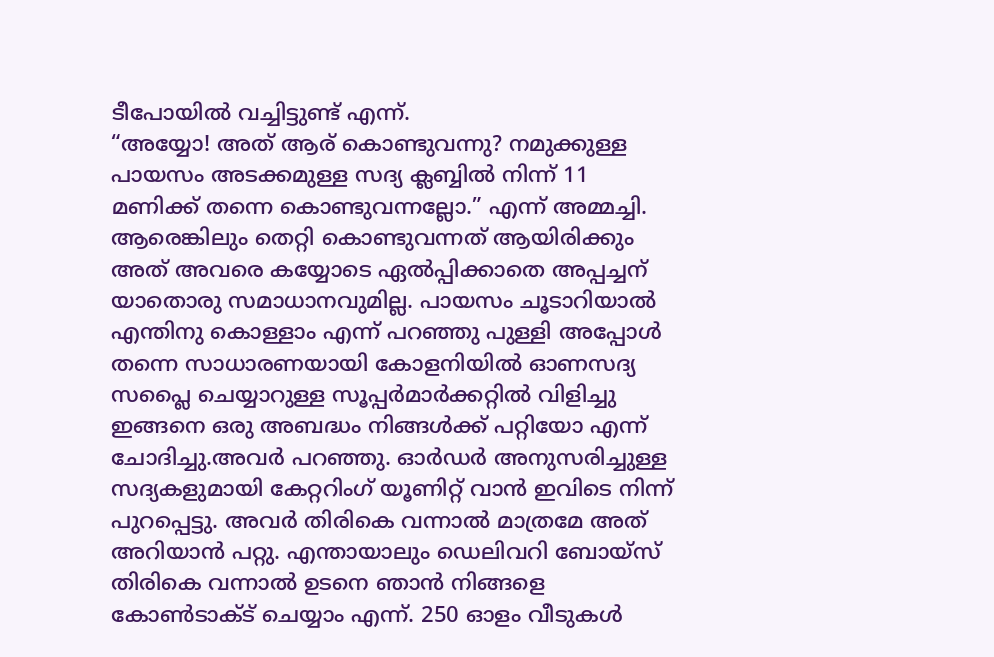ടീപോയിൽ വച്ചിട്ടുണ്ട് എന്ന്.
“അയ്യോ! അത് ആര് കൊണ്ടുവന്നു? നമുക്കുള്ള പായസം അടക്കമുള്ള സദ്യ ക്ലബ്ബിൽ നിന്ന് 11 മണിക്ക് തന്നെ കൊണ്ടുവന്നല്ലോ.” എന്ന് അമ്മച്ചി. ആരെങ്കിലും തെറ്റി കൊണ്ടുവന്നത് ആയിരിക്കും അത് അവരെ കയ്യോടെ ഏൽപ്പിക്കാതെ അപ്പച്ചന് യാതൊരു സമാധാനവുമില്ല. പായസം ചൂടാറിയാൽ എന്തിനു കൊള്ളാം എന്ന് പറഞ്ഞു പുള്ളി അപ്പോൾ തന്നെ സാധാരണയായി കോളനിയിൽ ഓണസദ്യ സപ്ലൈ ചെയ്യാറുള്ള സൂപ്പർമാർക്കറ്റിൽ വിളിച്ചു ഇങ്ങനെ ഒരു അബദ്ധം നിങ്ങൾക്ക് പറ്റിയോ എന്ന് ചോദിച്ചു.അവർ പറഞ്ഞു. ഓർഡർ അനുസരിച്ചുള്ള സദ്യകളുമായി കേറ്ററിംഗ് യൂണിറ്റ് വാൻ ഇവിടെ നിന്ന് പുറപ്പെട്ടു. അവർ തിരികെ വന്നാൽ മാത്രമേ അത് അറിയാൻ പറ്റു. എന്തായാലും ഡെലിവറി ബോയ്സ് തിരികെ വന്നാൽ ഉടനെ ഞാൻ നിങ്ങളെ കോൺടാക്ട് ചെയ്യാം എന്ന്. 250 ഓളം വീടുകൾ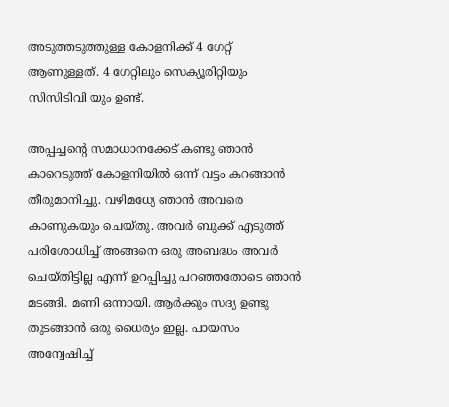അടുത്തടുത്തുള്ള കോളനിക്ക് 4 ഗേറ്റ് ആണുള്ളത്. 4 ഗേറ്റിലും സെക്യൂരിറ്റിയും സിസിടിവി യും ഉണ്ട്.

അപ്പച്ചൻ്റെ സമാധാനക്കേട് കണ്ടു ഞാൻ കാറെടുത്ത് കോളനിയിൽ ഒന്ന് വട്ടം കറങ്ങാൻ തീരുമാനിച്ചു. വഴിമധ്യേ ഞാൻ അവരെ കാണുകയും ചെയ്തു. അവർ ബുക്ക് എടുത്ത് പരിശോധിച്ച് അങ്ങനെ ഒരു അബദ്ധം അവർ ചെയ്തിട്ടില്ല എന്ന് ഉറപ്പിച്ചു പറഞ്ഞതോടെ ഞാൻ മടങ്ങി. മണി ഒന്നായി. ആർക്കും സദ്യ ഉണ്ടു തുടങ്ങാൻ ഒരു ധൈര്യം ഇല്ല. പായസം അന്വേഷിച്ച്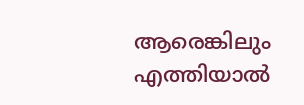ആരെങ്കിലും എത്തിയാൽ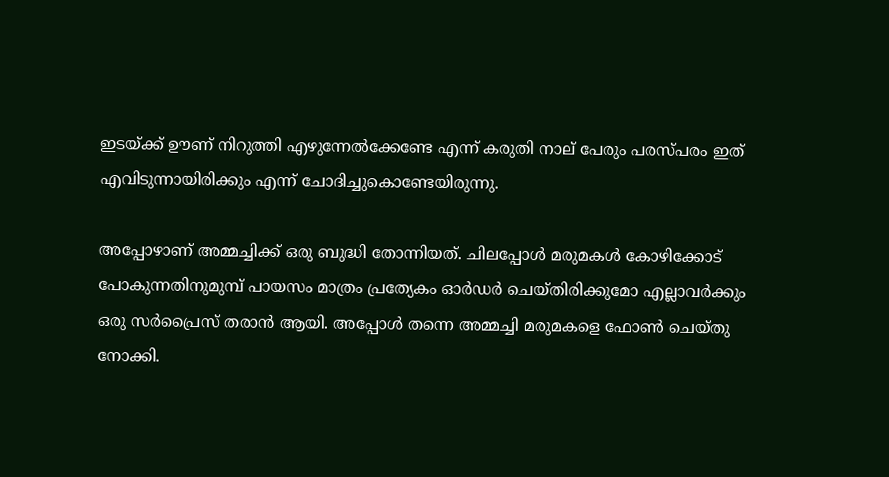ഇടയ്ക്ക് ഊണ് നിറുത്തി എഴുന്നേൽക്കേണ്ടേ എന്ന് കരുതി നാല് പേരും പരസ്പരം ഇത് എവിടുന്നായിരിക്കും എന്ന് ചോദിച്ചുകൊണ്ടേയിരുന്നു.

അപ്പോഴാണ് അമ്മച്ചിക്ക് ഒരു ബുദ്ധി തോന്നിയത്. ചിലപ്പോൾ മരുമകൾ കോഴിക്കോട് പോകുന്നതിനുമുമ്പ് പായസം മാത്രം പ്രത്യേകം ഓർഡർ ചെയ്തിരിക്കുമോ എല്ലാവർക്കും ഒരു സർപ്രൈസ് തരാൻ ആയി. അപ്പോൾ തന്നെ അമ്മച്ചി മരുമകളെ ഫോൺ ചെയ്തു നോക്കി.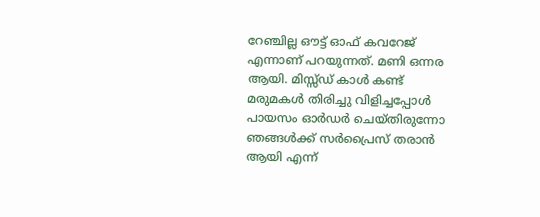റേഞ്ചില്ല ഔട്ട് ഓഫ് കവറേജ് എന്നാണ് പറയുന്നത്. മണി ഒന്നര ആയി. മിസ്സ്ഡ് കാൾ കണ്ട് മരുമകൾ തിരിച്ചു വിളിച്ചപ്പോൾ പായസം ഓർഡർ ചെയ്തിരുന്നോ ഞങ്ങൾക്ക് സർപ്രൈസ് തരാൻ ആയി എന്ന്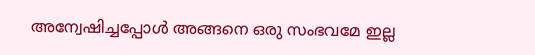അന്വേഷിച്ചപ്പോൾ അങ്ങനെ ഒരു സംഭവമേ ഇല്ല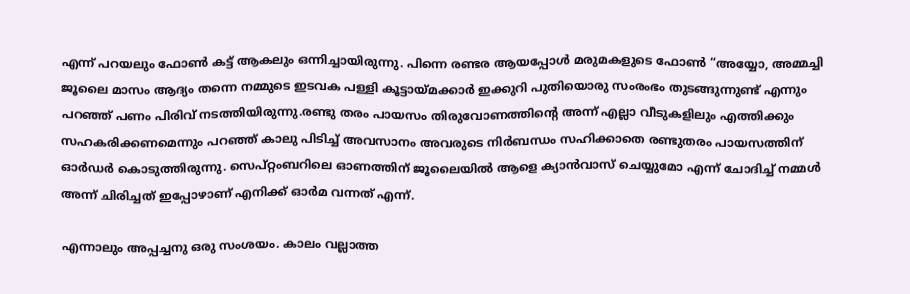എന്ന് പറയലും ഫോൺ കട്ട് ആകലും ഒന്നിച്ചായിരുന്നു. പിന്നെ രണ്ടര ആയപ്പോൾ മരുമകളുടെ ഫോൺ “അയ്യോ, അമ്മച്ചി ജൂലൈ മാസം ആദ്യം തന്നെ നമ്മുടെ ഇടവക പള്ളി കൂട്ടായ്മക്കാർ ഇക്കുറി പുതിയൊരു സംരംഭം തുടങ്ങുന്നുണ്ട് എന്നും പറഞ്ഞ് പണം പിരിവ് നടത്തിയിരുന്നു.രണ്ടു തരം പായസം തിരുവോണത്തിൻ്റെ അന്ന് എല്ലാ വീടുകളിലും എത്തിക്കും സഹകരിക്കണമെന്നും പറഞ്ഞ് കാലു പിടിച്ച് അവസാനം അവരുടെ നിർബന്ധം സഹിക്കാതെ രണ്ടുതരം പായസത്തിന് ഓർഡർ കൊടുത്തിരുന്നു. സെപ്റ്റംബറിലെ ഓണത്തിന് ജൂലൈയിൽ ആളെ ക്യാൻവാസ് ചെയ്യുമോ എന്ന് ചോദിച്ച് നമ്മൾ അന്ന് ചിരിച്ചത് ഇപ്പോഴാണ് എനിക്ക് ഓർമ വന്നത് എന്ന്.

എന്നാലും അപ്പച്ചനു ഒരു സംശയം. കാലം വല്ലാത്ത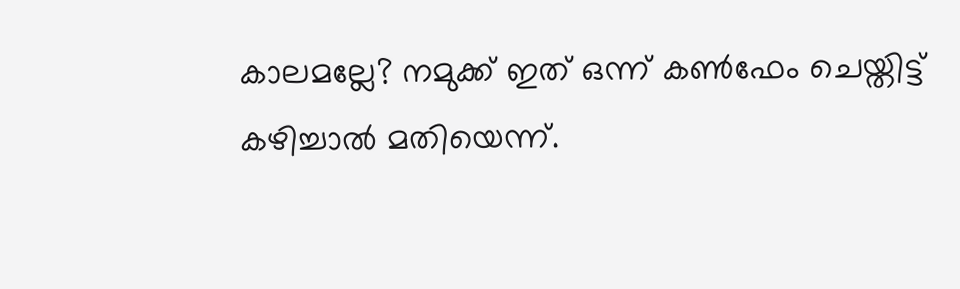കാലമല്ലേ? നമുക്ക് ഇത് ഒന്ന് കൺഫേം ചെയ്തിട്ട് കഴിച്ചാൽ മതിയെന്ന്.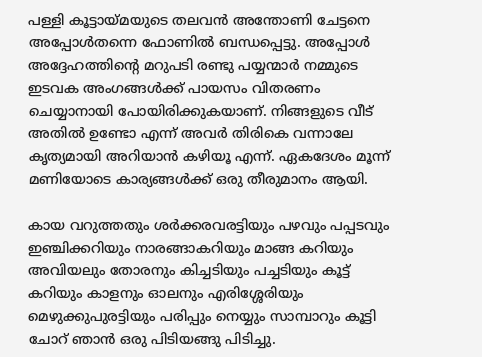പള്ളി കൂട്ടായ്മയുടെ തലവൻ അന്തോണി ചേട്ടനെ അപ്പോൾതന്നെ ഫോണിൽ ബന്ധപ്പെട്ടു. അപ്പോൾ അദ്ദേഹത്തിൻ്റെ മറുപടി രണ്ടു പയ്യന്മാർ നമ്മുടെ ഇടവക അംഗങ്ങൾക്ക് പായസം വിതരണം ചെയ്യാനായി പോയിരിക്കുകയാണ്. നിങ്ങളുടെ വീട് അതിൽ ഉണ്ടോ എന്ന് അവർ തിരികെ വന്നാലേ കൃത്യമായി അറിയാൻ കഴിയൂ എന്ന്. ഏകദേശം മൂന്ന് മണിയോടെ കാര്യങ്ങൾക്ക് ഒരു തീരുമാനം ആയി.

കായ വറുത്തതും ശർക്കരവരട്ടിയും പഴവും പപ്പടവും ഇഞ്ചിക്കറിയും നാരങ്ങാകറിയും മാങ്ങ കറിയും അവിയലും തോരനും കിച്ചടിയും പച്ചടിയും കൂട്ട് കറിയും കാളനും ഓലനും എരിശ്ശേരിയും മെഴുക്കുപുരട്ടിയും പരിപ്പും നെയ്യും സാമ്പാറും കൂട്ടി ചോറ് ഞാൻ ഒരു പിടിയങ്ങു പിടിച്ചു.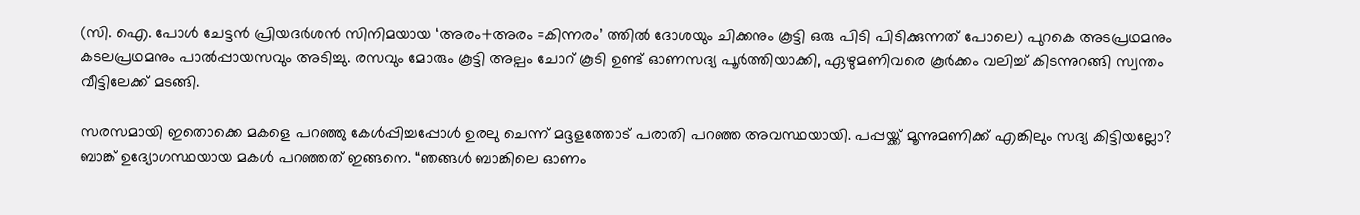(സി. ഐ. പോൾ ചേട്ടൻ പ്രിയദർശൻ സിനിമയായ ‘അരം+അരം =കിന്നരം’ ത്തിൽ ദോശയും ചിക്കനും കൂട്ടി ഒരു പിടി പിടിക്കുന്നത് പോലെ) പുറകെ അടപ്രഥമനും കടലപ്രഥമനും പാൽപ്പായസവും അടിച്ചു. രസവും മോരും കൂട്ടി അല്പം ചോറ് കൂടി ഉണ്ട് ഓണസദ്യ പൂർത്തിയാക്കി, ഏഴുമണിവരെ കൂർക്കം വലിച്ച് കിടന്നുറങ്ങി സ്വന്തം വീട്ടിലേക്ക് മടങ്ങി.

സരസമായി ഇതൊക്കെ മകളെ പറഞ്ഞു കേൾപ്പിച്ചപ്പോൾ ഉരലു ചെന്ന് മദ്ദളത്തോട് പരാതി പറഞ്ഞ അവസ്ഥയായി. പപ്പയ്ക്ക് മൂന്നുമണിക്ക് എങ്കിലും സദ്യ കിട്ടിയല്ലോ? ബാങ്ക് ഉദ്യോഗസ്ഥയായ മകൾ പറഞ്ഞത് ഇങ്ങനെ. “ഞങ്ങൾ ബാങ്കിലെ ഓണം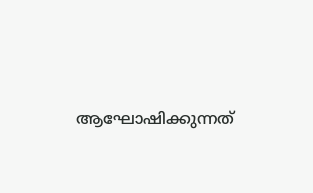ആഘോഷിക്കുന്നത്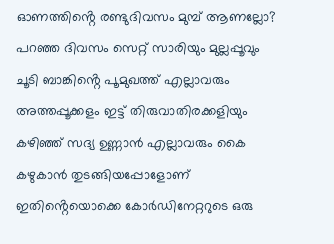ഓണത്തിൻ്റെ രണ്ടുദിവസം മുമ്പ് ആണല്ലോ? പറഞ്ഞ ദിവസം സെറ്റ് സാരിയും മുല്ലപ്പൂവും ചൂടി ബാങ്കിൻ്റെ പൂമുഖത്ത് എല്ലാവരും അത്തപ്പൂക്കളം ഇട്ട് തിരുവാതിരക്കളിയും കഴിഞ്ഞ് സദ്യ ഉണ്ണാൻ എല്ലാവരും കൈ കഴുകാൻ തുടങ്ങിയപ്പോളോണ് ഇതിൻ്റെയൊക്കെ കോർഡിനേറ്ററുടെ ഒരു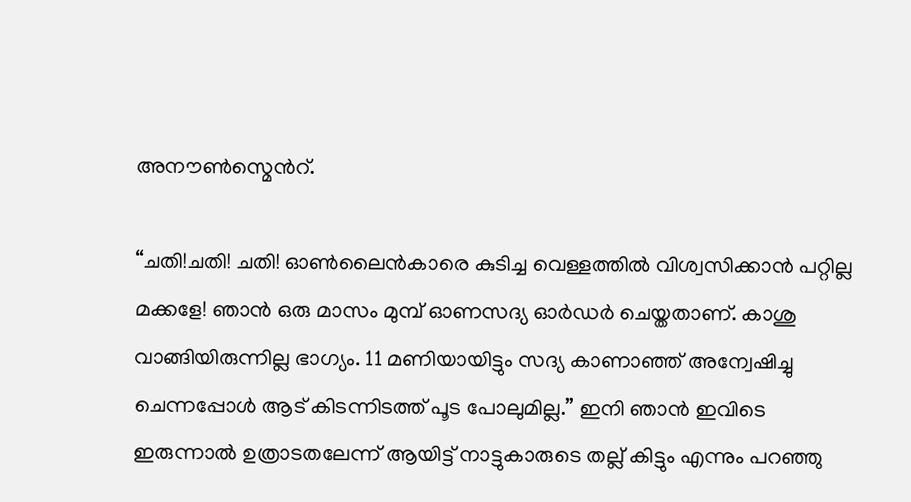അനൗൺസ്മെൻറ്.

“ചതി!ചതി! ചതി! ഓൺലൈൻകാരെ കുടിച്ച വെള്ളത്തിൽ വിശ്വസിക്കാൻ പറ്റില്ല മക്കളേ! ഞാൻ ഒരു മാസം മുമ്പ് ഓണസദ്യ ഓർഡർ ചെയ്തതാണ്. കാശു വാങ്ങിയിരുന്നില്ല ഭാഗ്യം. 11 മണിയായിട്ടും സദ്യ കാണാഞ്ഞ് അന്വേഷിച്ചു ചെന്നപ്പോൾ ആട് കിടന്നിടത്ത് പൂട പോലുമില്ല.” ഇനി ഞാൻ ഇവിടെ ഇരുന്നാൽ ഉത്രാടതലേന്ന് ആയിട്ട് നാട്ടുകാരുടെ തല്ല് കിട്ടും എന്നും പറഞ്ഞു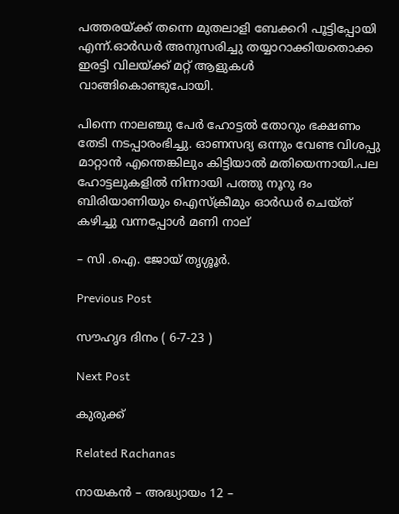പത്തരയ്ക്ക് തന്നെ മുതലാളി ബേക്കറി പൂട്ടിപ്പോയി എന്ന്.ഓർഡർ അനുസരിച്ചു തയ്യാറാക്കിയതൊക്ക ഇരട്ടി വിലയ്ക്ക് മറ്റ് ആളുകൾ വാങ്ങികൊണ്ടുപോയി.

പിന്നെ നാലഞ്ചു പേർ ഹോട്ടൽ തോറും ഭക്ഷണം തേടി നടപ്പാരംഭിച്ചു. ഓണസദ്യ ഒന്നും വേണ്ട വിശപ്പു മാറ്റാൻ എന്തെങ്കിലും കിട്ടിയാൽ മതിയെന്നായി.പല ഹോട്ടലുകളിൽ നിന്നായി പത്തു നൂറു ദം ബിരിയാണിയും ഐസ്ക്രീമും ഓർഡർ ചെയ്ത് കഴിച്ചു വന്നപ്പോൾ മണി നാല്

– സി .ഐ. ജോയ് തൃശ്ശൂർ.

Previous Post

സൗഹൃദ ദിനം ( 6-7-23 )

Next Post

കുരുക്ക്

Related Rachanas

നായകൻ – അദ്ധ്യായം 12 –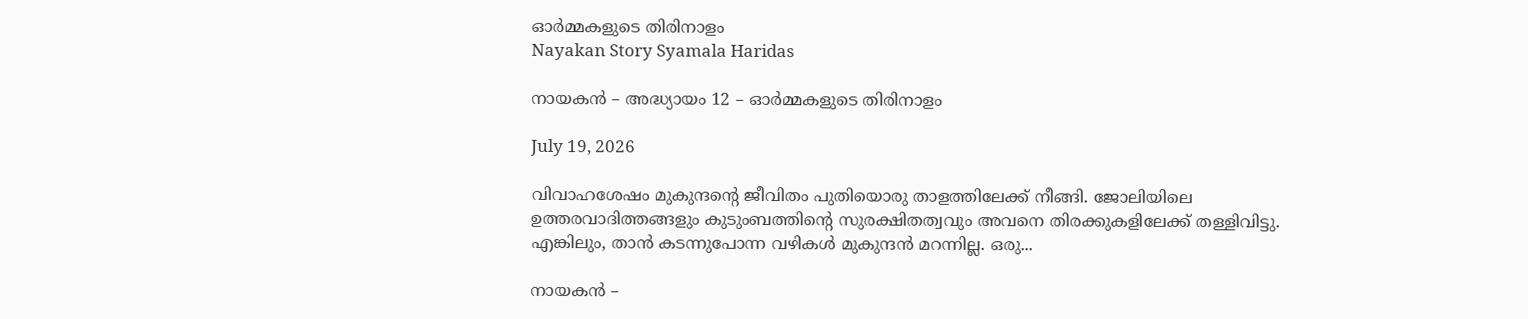ഓർമ്മകളുടെ തിരിനാളം
Nayakan Story Syamala Haridas

നായകൻ – അദ്ധ്യായം 12 – ഓർമ്മകളുടെ തിരിനാളം

July 19, 2026

വിവാഹശേഷം മുകുന്ദൻ്റെ ജീവിതം പുതിയൊരു താളത്തിലേക്ക് നീങ്ങി. ജോലിയിലെ ഉത്തരവാദിത്തങ്ങളും കുടുംബത്തിൻ്റെ സുരക്ഷിതത്വവും അവനെ തിരക്കുകളിലേക്ക് തള്ളിവിട്ടു. എങ്കിലും, താൻ കടന്നുപോന്ന വഴികൾ മുകുന്ദൻ മറന്നില്ല. ഒരു...

നായകൻ –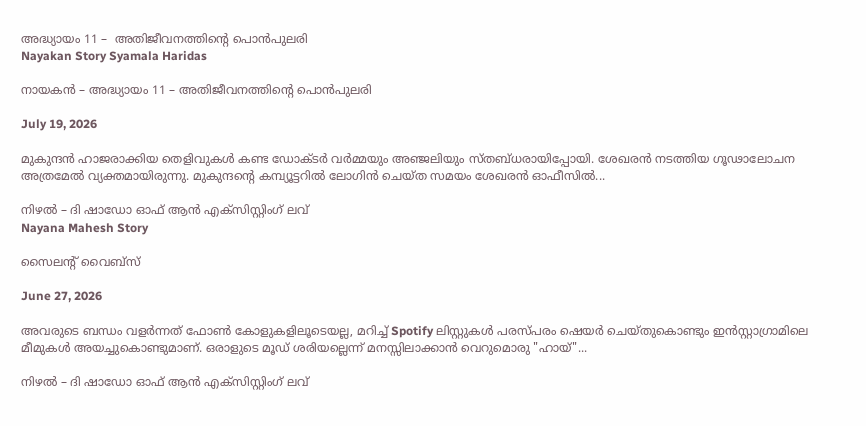അദ്ധ്യായം 11 –  അതിജീവനത്തിൻ്റെ പൊൻപുലരി
Nayakan Story Syamala Haridas

നായകൻ – അദ്ധ്യായം 11 – അതിജീവനത്തിൻ്റെ പൊൻപുലരി

July 19, 2026

മുകുന്ദൻ ഹാജരാക്കിയ തെളിവുകൾ കണ്ട ഡോക്ടർ വർമ്മയും അഞ്ജലിയും സ്തബ്ധരായിപ്പോയി. ശേഖരൻ നടത്തിയ ഗൂഢാലോചന അത്രമേൽ വ്യക്തമായിരുന്നു. മുകുന്ദൻ്റെ കമ്പ്യൂട്ടറിൽ ലോഗിൻ ചെയ്ത സമയം ശേഖരൻ ഓഫീസിൽ...

നിഴൽ – ദി ഷാഡോ ഓഫ് ആൻ എക്സിസ്റ്റിംഗ് ലവ്
Nayana Mahesh Story

സൈലന്റ് വൈബ്സ്

June 27, 2026

അവരുടെ ബന്ധം വളർന്നത് ഫോൺ കോളുകളിലൂടെയല്ല, മറിച്ച് Spotify ലിസ്റ്റുകൾ പരസ്പരം ഷെയർ ചെയ്തുകൊണ്ടും ഇൻസ്റ്റാഗ്രാമിലെ മീമുകൾ അയച്ചുകൊണ്ടുമാണ്. ഒരാളുടെ മൂഡ് ശരിയല്ലെന്ന് മനസ്സിലാക്കാൻ വെറുമൊരു "ഹായ്"...

നിഴൽ – ദി ഷാഡോ ഓഫ് ആൻ എക്സിസ്റ്റിംഗ് ലവ്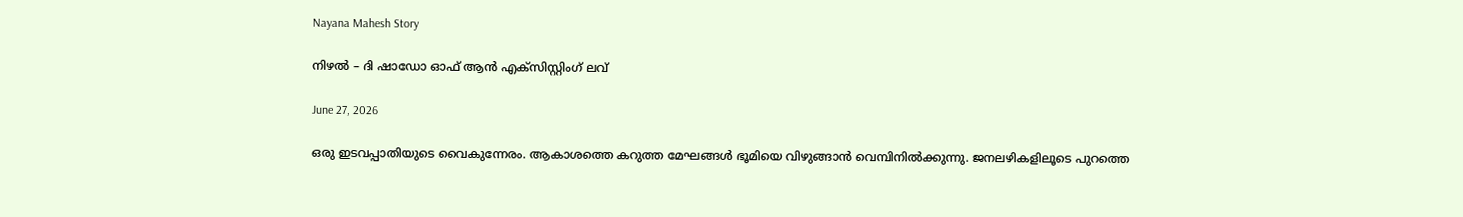Nayana Mahesh Story

നിഴൽ – ദി ഷാഡോ ഓഫ് ആൻ എക്സിസ്റ്റിംഗ് ലവ്

June 27, 2026

ഒരു ഇടവപ്പാതിയുടെ വൈകുന്നേരം. ആകാശത്തെ കറുത്ത മേഘങ്ങൾ ഭൂമിയെ വിഴുങ്ങാൻ വെമ്പിനിൽക്കുന്നു. ജനലഴികളിലൂടെ പുറത്തെ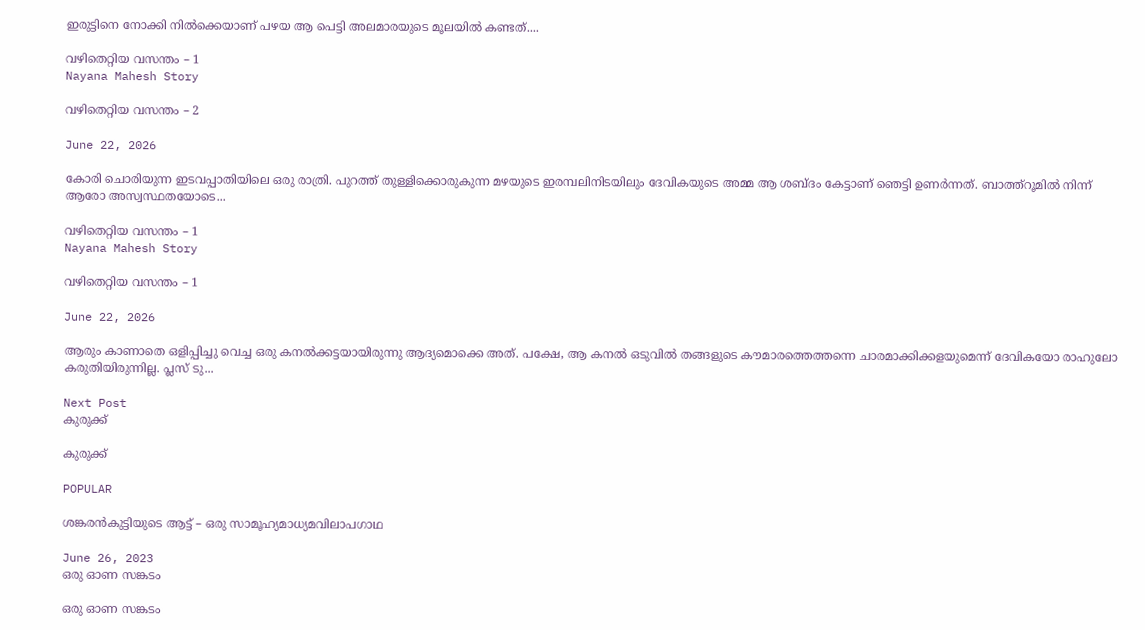ഇരുട്ടിനെ നോക്കി നിൽക്കെയാണ് പഴയ ആ പെട്ടി അലമാരയുടെ മൂലയിൽ കണ്ടത്....

വഴിതെറ്റിയ വസന്തം – 1
Nayana Mahesh Story

വഴിതെറ്റിയ വസന്തം – 2

June 22, 2026

കോരി ചൊരിയുന്ന ഇടവപ്പാതിയിലെ ഒരു രാത്രി. പുറത്ത് തുള്ളിക്കൊരുകുന്ന മഴയുടെ ഇരമ്പലിനിടയിലും ദേവികയുടെ അമ്മ ആ ശബ്ദം കേട്ടാണ് ഞെട്ടി ഉണർന്നത്. ബാത്ത്റൂമിൽ നിന്ന് ആരോ അസ്വസ്ഥതയോടെ...

വഴിതെറ്റിയ വസന്തം – 1
Nayana Mahesh Story

വഴിതെറ്റിയ വസന്തം – 1

June 22, 2026

ആരും കാണാതെ ഒളിപ്പിച്ചു വെച്ച ഒരു കനൽക്കട്ടയായിരുന്നു ആദ്യമൊക്കെ അത്. പക്ഷേ, ആ കനൽ ഒടുവിൽ തങ്ങളുടെ കൗമാരത്തെത്തന്നെ ചാരമാക്കിക്കളയുമെന്ന് ദേവികയോ രാഹുലോ കരുതിയിരുന്നില്ല. പ്ലസ് ടു...

Next Post
കുരുക്ക്

കുരുക്ക്

POPULAR

ശങ്കരൻകുട്ടിയുടെ ആട്ട് – ഒരു സാമൂഹ്യമാധ്യമവിലാപഗാഥ

June 26, 2023
ഒരു ഓണ സങ്കടം

ഒരു ഓണ സങ്കടം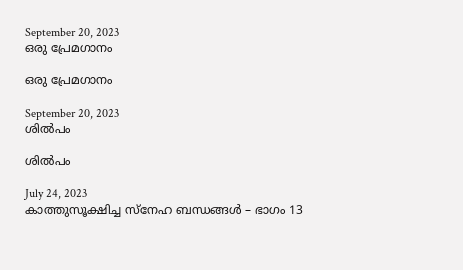September 20, 2023
ഒരു പ്രേമഗാനം

ഒരു പ്രേമഗാനം

September 20, 2023
ശിൽപം

ശിൽപം

July 24, 2023
കാത്തുസൂക്ഷിച്ച സ്നേഹ ബന്ധങ്ങൾ – ഭാഗം 13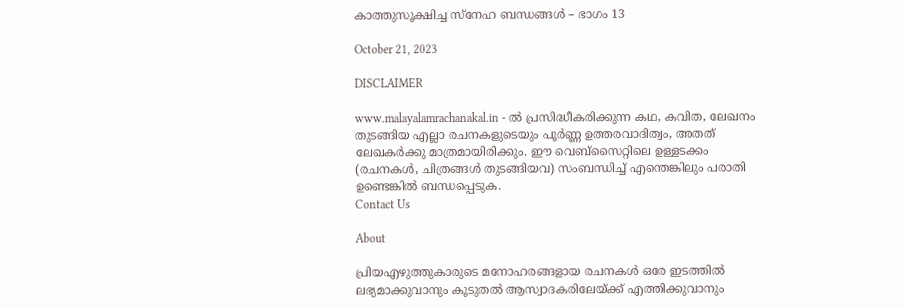കാത്തുസൂക്ഷിച്ച സ്നേഹ ബന്ധങ്ങൾ – ഭാഗം 13

October 21, 2023

DISCLAIMER

www.malayalamrachanakal.in - ല്‍ പ്രസിദ്ധീകരിക്കുന്ന കഥ, കവിത, ലേഖനം തുടങ്ങിയ എല്ലാ രചനകളുടെയും പൂർണ്ണ ഉത്തരവാദിത്വം, അതത് ലേഖകര്‍ക്കു മാത്രമായിരിക്കും. ഈ വെബ്‌സൈറ്റിലെ ഉള്ളടക്കം (രചനകൾ, ചിത്രങ്ങൾ തുടങ്ങിയവ) സംബന്ധിച്ച് എന്തെങ്കിലും പരാതി ഉണ്ടെങ്കിൽ ബന്ധപ്പെടുക.
Contact Us

About

പ്രിയഎഴുത്തുകാരുടെ മനോഹരങ്ങളായ രചനകൾ ഒരേ ഇടത്തിൽ ലഭ്യമാക്കുവാനും കൂടുതൽ ആസ്വാദകരിലേയ്ക്ക് എത്തിക്കുവാനും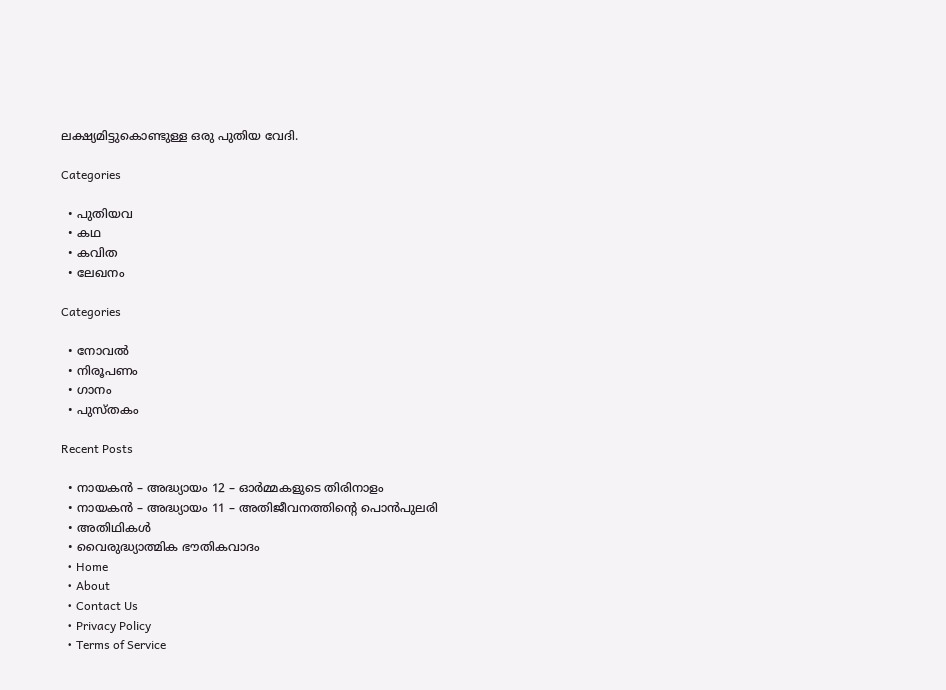ലക്ഷ്യമിട്ടുകൊണ്ടുള്ള ഒരു പുതിയ വേദി.

Categories

  • പുതിയവ
  • കഥ
  • കവിത
  • ലേഖനം

Categories

  • നോവൽ
  • നിരൂപണം
  • ഗാനം
  • പുസ്തകം

Recent Posts

  • നായകൻ – അദ്ധ്യായം 12 – ഓർമ്മകളുടെ തിരിനാളം
  • നായകൻ – അദ്ധ്യായം 11 – അതിജീവനത്തിൻ്റെ പൊൻപുലരി
  • അതിഥികൾ
  • വൈരുദ്ധ്യാത്മിക ഭൗതികവാദം
  • Home
  • About
  • Contact Us
  • Privacy Policy
  • Terms of Service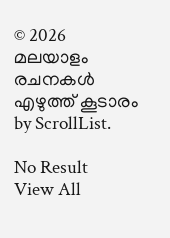© 2026 മലയാളം രചനകൾ എഴുത്ത് കൂടാരം by ScrollList.

No Result
View All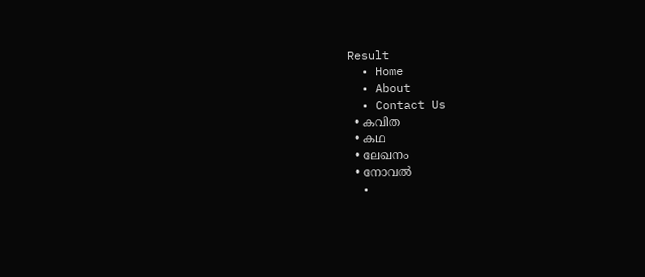Result
  • Home
  • About
  • Contact Us
  • കവിത
  • കഥ
  • ലേഖനം
  • നോവൽ
  •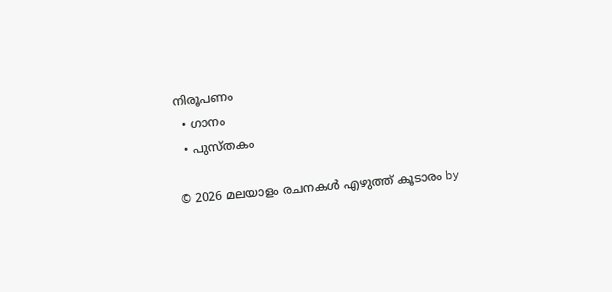നിരൂപണം
  • ഗാനം
  • പുസ്തകം

© 2026 മലയാളം രചനകൾ എഴുത്ത് കൂടാരം by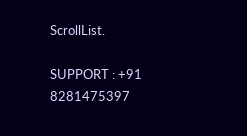ScrollList.

SUPPORT : +91 8281475397